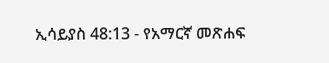ኢሳይያስ 48:13 - የአማርኛ መጽሐፍ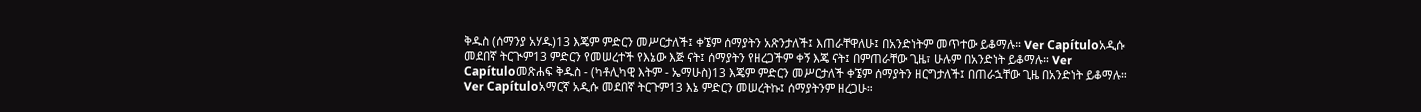ቅዱስ (ሰማንያ አሃዱ)13 እጄም ምድርን መሥርታለች፤ ቀኜም ሰማያትን አጽንታለች፤ እጠራቸዋለሁ፤ በአንድነትም መጥተው ይቆማሉ። Ver Capítuloአዲሱ መደበኛ ትርጒም13 ምድርን የመሠረተች የእኔው እጅ ናት፤ ሰማያትን የዘረጋችም ቀኝ እጄ ናት፤ በምጠራቸው ጊዜ፣ ሁሉም በአንድነት ይቆማሉ። Ver Capítuloመጽሐፍ ቅዱስ - (ካቶሊካዊ እትም - ኤማሁስ)13 እጄም ምድርን መሥርታለች ቀኜም ሰማያትን ዘርግታለች፤ በጠራኋቸው ጊዜ በአንድነት ይቆማሉ። Ver Capítuloአማርኛ አዲሱ መደበኛ ትርጉም13 እኔ ምድርን መሠረትኩ፤ ሰማያትንም ዘረጋሁ።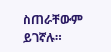ስጠራቸውም ይገኛሉ።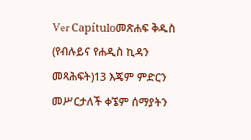Ver Capítuloመጽሐፍ ቅዱስ (የብሉይና የሐዲስ ኪዳን መጻሕፍት)13 እጄም ምድርን መሥርታለች ቀኜም ሰማያትን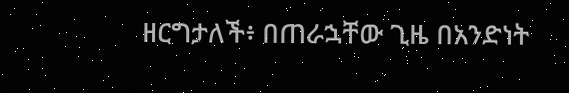ዘርግታለች፥ በጠራኋቸው ጊዜ በአንድነት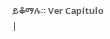ይቆማሉ። Ver Capítulo |